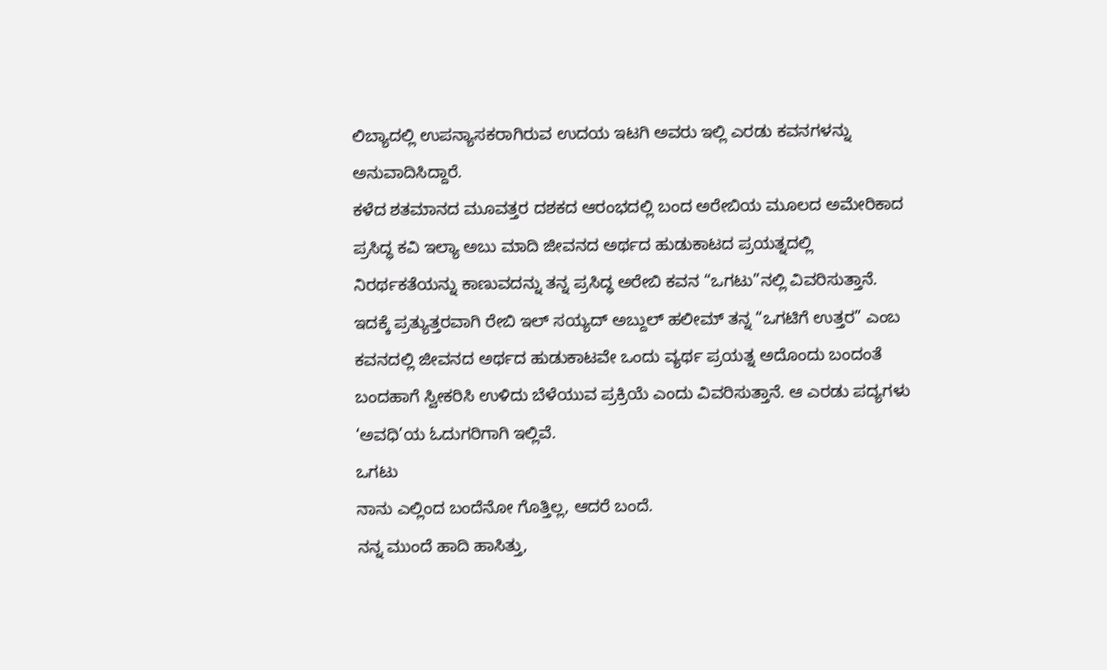ಲಿಬ್ಯಾದಲ್ಲಿ ಉಪನ್ಯಾಸಕರಾಗಿರುವ ಉದಯ ಇಟಗಿ ಅವರು ಇಲ್ಲಿ ಎರಡು ಕವನಗಳನ್ನು ಅನುವಾದಿಸಿದ್ದಾರೆ.
ಕಳೆದ ಶತಮಾನದ ಮೂವತ್ತರ ದಶಕದ ಆರಂಭದಲ್ಲಿ ಬಂದ ಅರೇಬಿಯ ಮೂಲದ ಅಮೇರಿಕಾದ ಪ್ರಸಿದ್ಧ ಕವಿ ಇಲ್ಯಾ ಅಬು ಮಾದಿ ಜೀವನದ ಅರ್ಥದ ಹುಡುಕಾಟದ ಪ್ರಯತ್ನದಲ್ಲಿ ನಿರರ್ಥಕತೆಯನ್ನು ಕಾಣುವದನ್ನು ತನ್ನ ಪ್ರಸಿದ್ಧ ಅರೇಬಿ ಕವನ “ಒಗಟು”ನಲ್ಲಿ ವಿವರಿಸುತ್ತಾನೆ. ಇದಕ್ಕೆ ಪ್ರತ್ಯುತ್ತರವಾಗಿ ರೇಬಿ ಇಲ್ ಸಯ್ಯದ್ ಅಬ್ದುಲ್ ಹಲೀಮ್ ತನ್ನ “ಒಗಟಿಗೆ ಉತ್ತರ” ಎಂಬ ಕವನದಲ್ಲಿ ಜೀವನದ ಅರ್ಥದ ಹುಡುಕಾಟವೇ ಒಂದು ವ್ಯರ್ಥ ಪ್ರಯತ್ನ ಅದೊಂದು ಬಂದಂತೆ ಬಂದಹಾಗೆ ಸ್ವೀಕರಿಸಿ ಉಳಿದು ಬೆಳೆಯುವ ಪ್ರಕ್ರಿಯೆ ಎಂದು ವಿವರಿಸುತ್ತಾನೆ. ಆ ಎರಡು ಪದ್ಯಗಳು ‘ಅವಧಿ’ಯ ಓದುಗರಿಗಾಗಿ ಇಲ್ಲಿವೆ.
ಒಗಟು
ನಾನು ಎಲ್ಲಿಂದ ಬಂದೆನೋ ಗೊತ್ತಿಲ್ಲ, ಆದರೆ ಬಂದೆ.
ನನ್ನ ಮುಂದೆ ಹಾದಿ ಹಾಸಿತ್ತು,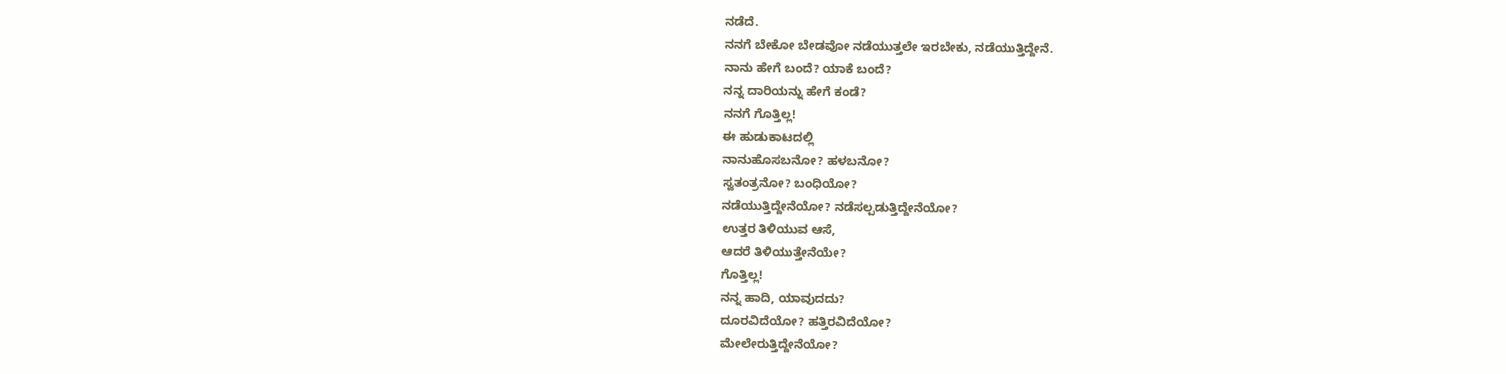ನಡೆದೆ.
ನನಗೆ ಬೇಕೋ ಬೇಡವೋ ನಡೆಯುತ್ತಲೇ ಇರಬೇಕು, ನಡೆಯುತ್ತಿದ್ದೇನೆ.
ನಾನು ಹೇಗೆ ಬಂದೆ? ಯಾಕೆ ಬಂದೆ?
ನನ್ನ ದಾರಿಯನ್ನು ಹೇಗೆ ಕಂಡೆ?
ನನಗೆ ಗೊತ್ತಿಲ್ಲ!
ಈ ಹುಡುಕಾಟದಲ್ಲಿ
ನಾನುಹೊಸಬನೋ? ಹಳಬನೋ?
ಸ್ವತಂತ್ರನೋ? ಬಂಧಿಯೋ?
ನಡೆಯುತ್ತಿದ್ದೇನೆಯೋ? ನಡೆಸಲ್ಪಡುತ್ತಿದ್ದೇನೆಯೋ?
ಉತ್ತರ ತಿಳಿಯುವ ಆಸೆ,
ಆದರೆ ತಿಳಿಯುತ್ತೇನೆಯೇ?
ಗೊತ್ತಿಲ್ಲ!
ನನ್ನ ಹಾದಿ, ಯಾವುದದು?
ದೂರವಿದೆಯೋ? ಹತ್ತಿರವಿದೆಯೋ?
ಮೇಲೇರುತ್ತಿದ್ದೇನೆಯೋ?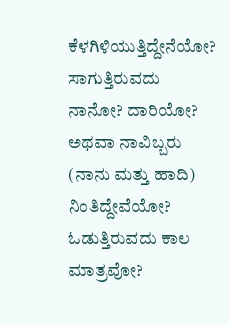ಕೆಳಗಿಳಿಯುತ್ತಿದ್ದೇನೆಯೋ?
ಸಾಗುತ್ತಿರುವದು ನಾನೋ? ದಾರಿಯೋ?
ಅಥವಾ ನಾವಿಬ್ಬರು (ನಾನು ಮತ್ತು ಹಾದಿ) ನಿಂತಿದ್ದೇವೆಯೋ?
ಓಡುತ್ತಿರುವದು ಕಾಲ ಮಾತ್ರವೋ?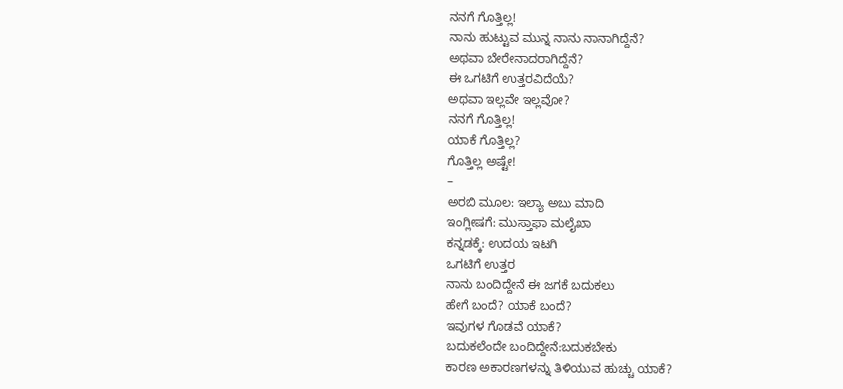ನನಗೆ ಗೊತ್ತಿಲ್ಲ!
ನಾನು ಹುಟ್ಟುವ ಮುನ್ನ ನಾನು ನಾನಾಗಿದ್ದೆನೆ?
ಅಥವಾ ಬೇರೇನಾದರಾಗಿದ್ದೆನೆ?
ಈ ಒಗಟಿಗೆ ಉತ್ತರವಿದೆಯೆ?
ಅಥವಾ ಇಲ್ಲವೇ ಇಲ್ಲವೋ?
ನನಗೆ ಗೊತ್ತಿಲ್ಲ!
ಯಾಕೆ ಗೊತ್ತಿಲ್ಲ?
ಗೊತ್ತಿಲ್ಲ ಅಷ್ಟೇ!
–
ಅರಬಿ ಮೂಲ: ಇಲ್ಯಾ ಅಬು ಮಾದಿ
ಇಂಗ್ಲೀಷಗೆ: ಮುಸ್ತಾಫಾ ಮಲೈಖಾ
ಕನ್ನಡಕ್ಕೆ: ಉದಯ ಇಟಗಿ
ಒಗಟಿಗೆ ಉತ್ತರ
ನಾನು ಬಂದಿದ್ದೇನೆ ಈ ಜಗಕೆ ಬದುಕಲು
ಹೇಗೆ ಬಂದೆ? ಯಾಕೆ ಬಂದೆ?
ಇವುಗಳ ಗೊಡವೆ ಯಾಕೆ?
ಬದುಕಲೆಂದೇ ಬಂದಿದ್ದೇನೆ:ಬದುಕಬೇಕು
ಕಾರಣ ಅಕಾರಣಗಳನ್ನು ತಿಳಿಯುವ ಹುಚ್ಚು ಯಾಕೆ?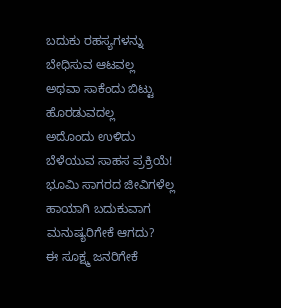ಬದುಕು ರಹಸ್ಯಗಳನ್ನು ಬೇಧಿಸುವ ಆಟವಲ್ಲ
ಅಥವಾ ಸಾಕೆಂದು ಬಿಟ್ಟು ಹೊರಡುವದಲ್ಲ
ಅದೊಂದು ಉಳಿದು ಬೆಳೆಯುವ ಸಾಹಸ ಪ್ರಕ್ರಿಯೆ!
ಭೂಮಿ ಸಾಗರದ ಜೀವಿಗಳೆಲ್ಲ ಹಾಯಾಗಿ ಬದುಕುವಾಗ
ಮನುಷ್ಯರಿಗೇಕೆ ಆಗದು?
ಈ ಸೂಕ್ಷ್ಮ ಜನರಿಗೇಕೆ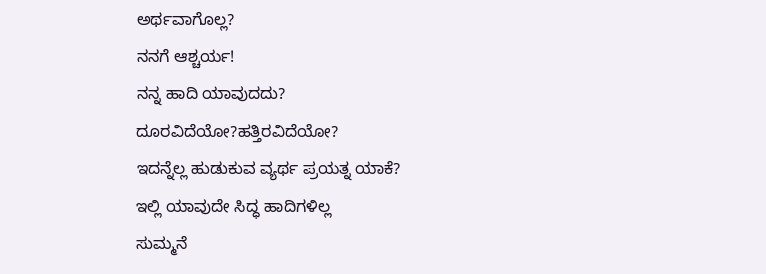ಅರ್ಥವಾಗೊಲ್ಲ?
ನನಗೆ ಆಶ್ಚರ್ಯ!
ನನ್ನ ಹಾದಿ ಯಾವುದದು?
ದೂರವಿದೆಯೋ?ಹತ್ತಿರವಿದೆಯೋ?
ಇದನ್ನೆಲ್ಲ ಹುಡುಕುವ ವ್ಯರ್ಥ ಪ್ರಯತ್ನ ಯಾಕೆ?
ಇಲ್ಲಿ ಯಾವುದೇ ಸಿದ್ಧ ಹಾದಿಗಳಿಲ್ಲ
ಸುಮ್ಮನೆ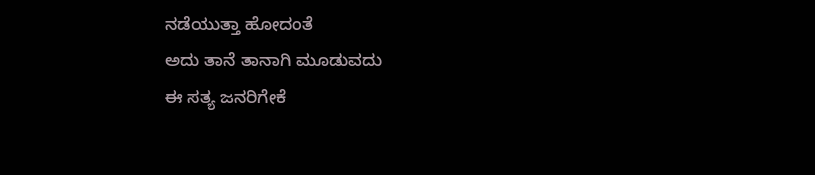ನಡೆಯುತ್ತಾ ಹೋದಂತೆ
ಅದು ತಾನೆ ತಾನಾಗಿ ಮೂಡುವದು
ಈ ಸತ್ಯ ಜನರಿಗೇಕೆ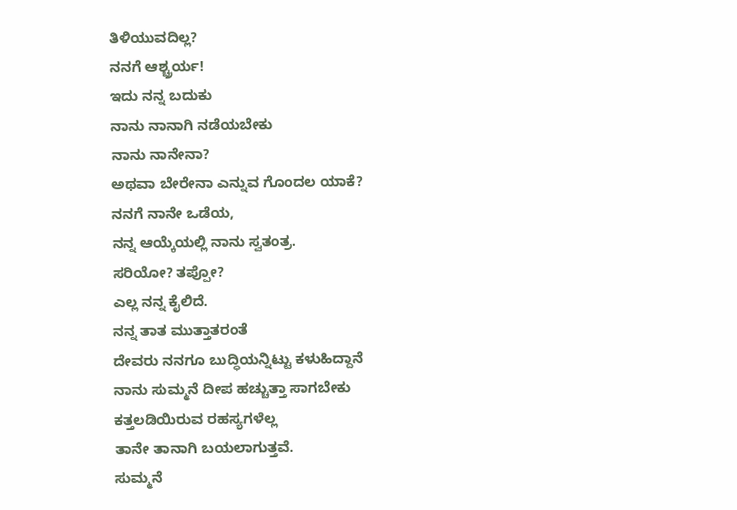ತಿಳಿಯುವದಿಲ್ಲ?
ನನಗೆ ಆಶ್ಚ್ರರ್ಯ!
ಇದು ನನ್ನ ಬದುಕು
ನಾನು ನಾನಾಗಿ ನಡೆಯಬೇಕು
ನಾನು ನಾನೇನಾ?
ಅಥವಾ ಬೇರೇನಾ ಎನ್ನುವ ಗೊಂದಲ ಯಾಕೆ?
ನನಗೆ ನಾನೇ ಒಡೆಯ,
ನನ್ನ ಆಯ್ಕೆಯಲ್ಲಿ ನಾನು ಸ್ವತಂತ್ರ.
ಸರಿಯೋ? ತಪ್ಪೋ?
ಎಲ್ಲ ನನ್ನ ಕೈಲಿದೆ.
ನನ್ನ ತಾತ ಮುತ್ತಾತರಂತೆ
ದೇವರು ನನಗೂ ಬುದ್ಧಿಯನ್ನಿಟ್ಟು ಕಳುಹಿದ್ದಾನೆ
ನಾನು ಸುಮ್ಮನೆ ದೀಪ ಹಚ್ಚುತ್ತಾ ಸಾಗಬೇಕು
ಕತ್ತಲಡಿಯಿರುವ ರಹಸ್ಯಗಳೆಲ್ಲ
ತಾನೇ ತಾನಾಗಿ ಬಯಲಾಗುತ್ತವೆ.
ಸುಮ್ಮನೆ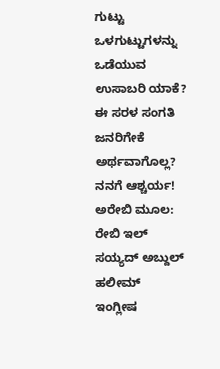ಗುಟ್ಟು ಒಳಗುಟ್ಟುಗಳನ್ನು
ಒಡೆಯುವ ಉಸಾಬರಿ ಯಾಕೆ?
ಈ ಸರಳ ಸಂಗತಿ ಜನರಿಗೇಕೆ ಅರ್ಥವಾಗೊಲ್ಲ?
ನನಗೆ ಆಶ್ಚರ್ಯ!
ಅರೇಬಿ ಮೂಲ: ರೇಬಿ ಇಲ್ ಸಯ್ಯದ್ ಅಬ್ದುಲ್ ಹಲೀಮ್
ಇಂಗ್ಲೀಷ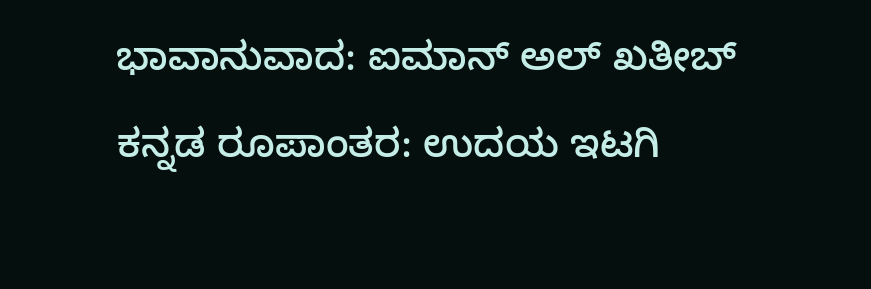ಭಾವಾನುವಾದ: ಐಮಾನ್ ಅಲ್ ಖತೀಬ್
ಕನ್ನಡ ರೂಪಾಂತರ: ಉದಯ ಇಟಗಿ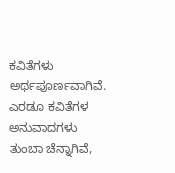ಕವಿತೆಗಳು ಅರ್ಥಪೂರ್ಣವಾಗಿವೆ. ಎರಡೂ ಕವಿತೆಗಳ ಅನುವಾದಗಳು ತುಂಬಾ ಚೆನ್ನಾಗಿವೆ,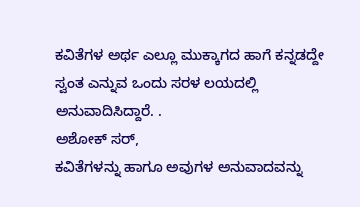ಕವಿತೆಗಳ ಅರ್ಥ ಎಲ್ಲೂ ಮುಕ್ಕಾಗದ ಹಾಗೆ ಕನ್ನಡದ್ದೇ ಸ್ವಂತ ಎನ್ನುವ ಒಂದು ಸರಳ ಲಯದಲ್ಲಿ ಅನುವಾದಿಸಿದ್ದಾರೆ. .
ಅಶೋಕ್ ಸರ್,
ಕವಿತೆಗಳನ್ನು ಹಾಗೂ ಅವುಗಳ ಅನುವಾದವನ್ನು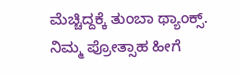ಮೆಚ್ಚಿದ್ದಕ್ಕೆ ತುಂಬಾ ಥ್ಯಾಂಕ್ಸ್. ನಿಮ್ಮ ಪ್ರೋತ್ಸಾಹ ಹೀಗೆ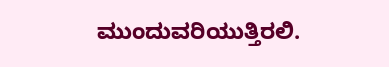ಮುಂದುವರಿಯುತ್ತಿರಲಿ.